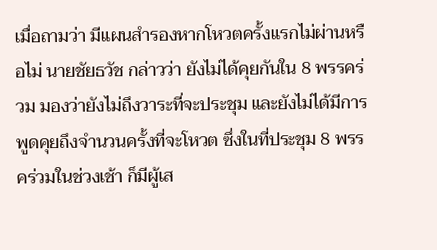เมื่อถามว่า มีแผนสำรองหากโหวตครั้งแรกไม่ผ่านหรือไม่ นายชัยธวัช กล่าวว่า ยังไม่ได้คุยกันใน 8 พรรคร่วม มองว่ายังไม่ถึงวาระที่จะประชุม และยังไม่ได้มีการพูดคุยถึงจำนวนครั้งที่จะโหวต ซึ่งในที่ประชุม 8 พรรคร่วมในช่วงเช้า ก็มีผู้เส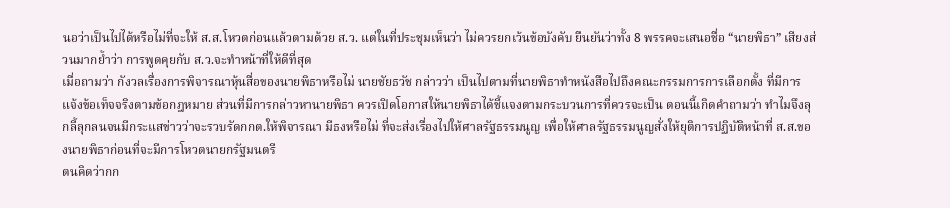นอว่าเป็นไปได้หรือไม่ที่จะให้ ส.ส.โหวตก่อนแล้วตามด้วย ส.ว. แต่ในที่ประชุมเห็นว่า ไม่ควรยกเว้นข้อบังคับ ยืนยันว่าทั้ง 8 พรรคจะเสนอชื่อ “นายพิธา” เสียงส่วนมากย้ำว่า การพูดคุยกับ ส.ว.จะทำหน้าที่ให้ดีที่สุด
เมื่อถามว่า กังวลเรื่องการพิจารณาหุ้นสื่อของนายพิธาหรือไม่ นายชัยธวัช กล่าวว่า เป็นไปตามที่นายพิธาทำหนังสือไปถึงคณะกรรมการการเลือกตั้ง ที่มีการแจ้งข้อเท็จจริงตามข้อกฎหมาย ส่วนที่มีการกล่าวหานายพิธา ควรเปิดโอกาสให้นายพิธาได้ชี้แจงตามกระบวนการที่ควรจะเป็น ตอนนี้เกิดคำถามว่า ทำไมจึงลุกลี้ลุกลนจนมีกระแสข่าวว่าจะรวบรัดกกต.ให้พิจารณา มีธงหรือไม่ ที่จะส่งเรื่องไปให้ศาลรัฐธรรมนูญ เพื่อให้ศาลรัฐธรรมนูญสั่งให้ยุติการปฏิบัติหน้าที่ ส.ส.ของนายพิธาก่อนที่จะมีการโหวตนายกรัฐมนตรี
ตนคิดว่ากก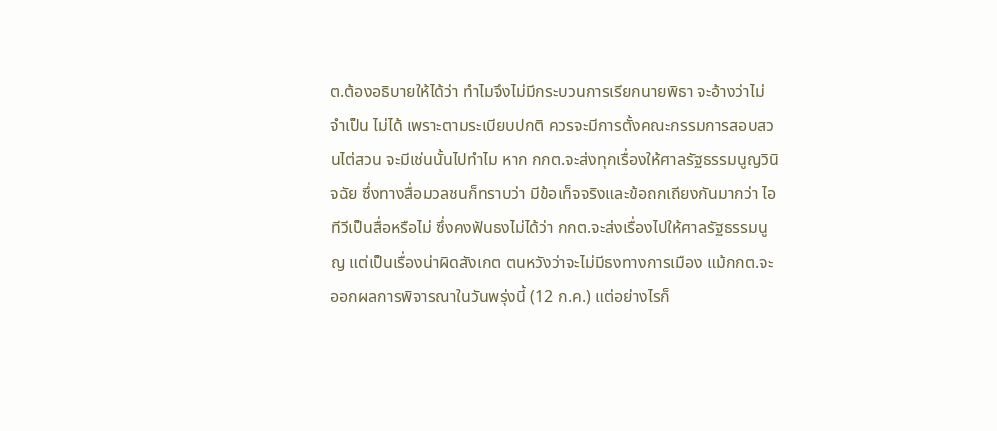ต.ต้องอธิบายให้ได้ว่า ทำไมจึงไม่มีกระบวนการเรียกนายพิธา จะอ้างว่าไม่จำเป็น ไม่ได้ เพราะตามระเบียบปกติ ควรจะมีการตั้งคณะกรรมการสอบสวนไต่สวน จะมีเช่นนั้นไปทำไม หาก กกต.จะส่งทุกเรื่องให้ศาลรัฐธรรมนูญวินิจฉัย ซึ่งทางสื่อมวลชนก็ทราบว่า มีข้อเท็จจริงและข้อถกเถียงกันมากว่า ไอทีวีเป็นสื่อหรือไม่ ซึ่งคงฟันธงไม่ได้ว่า กกต.จะส่งเรื่องไปให้ศาลรัฐธรรมนูญ แต่เป็นเรื่องน่าผิดสังเกต ตนหวังว่าจะไม่มีธงทางการเมือง แม้กกต.จะออกผลการพิจารณาในวันพรุ่งนี้ (12 ก.ค.) แต่อย่างไรก็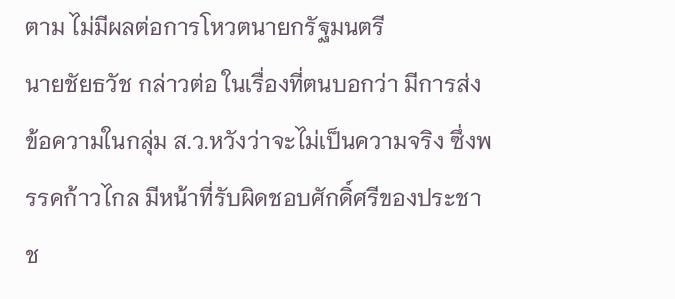ตาม ไม่มีผลต่อการโหวตนายกรัฐมนตรี
นายชัยธวัช กล่าวต่อ ในเรื่องที่ตนบอกว่า มีการส่งข้อความในกลุ่ม ส.ว.หวังว่าจะไม่เป็นความจริง ซึ่งพรรคก้าวไกล มีหน้าที่รับผิดชอบศักดิ์ศรีของประชาช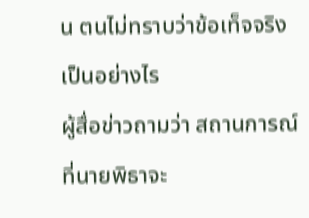น ตนไม่ทราบว่าข้อเท็จจริงเป็นอย่างไร
ผู้สื่อข่าวถามว่า สถานการณ์ที่นายพิธาจะ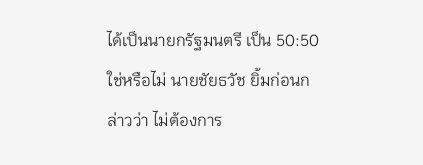ได้เป็นนายกรัฐมนตรี เป็น 50:50 ใช่หรือไม่ นายชัยธวัช ยิ้มก่อนกล่าวว่า ไม่ต้องการ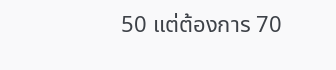50 แต่ต้องการ 70